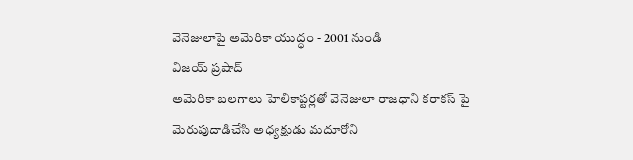వెనెజులాపై అమెరికా యుద్ధం - 2001 నుండి
విజయ్ ప్రషాద్
అమెరికా బలగాలు హెలికాప్టర్లతో వెనెజులా రాజధాని కరాకస్ పై మెరుపుదాడిచేసి అధ్యక్షుడు మదూరోని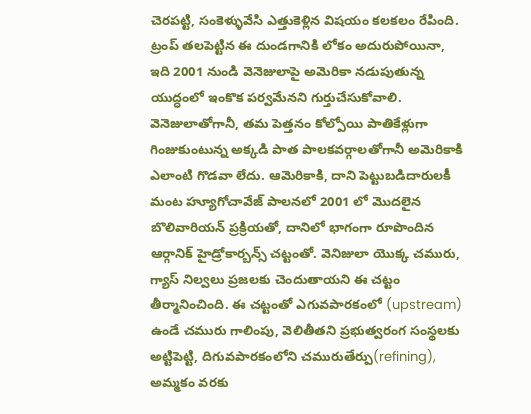చెరపట్టి, సంకెళ్ళువేసి ఎత్తుకెళ్లిన విషయం కలకలం రేపింది. ట్రంప్ తలపెట్టిన ఈ దుండగానికి లోకం అదురుపోయినా, ఇది 2001 నుండి వెనెజులాపై అమెరికా నడుపుతున్న యుద్ధంలో ఇంకొక పర్వమేనని గుర్తుచేసుకోవాలి.
వెనెజులాతోగానీ, తమ పెత్తనం కోల్పోయి పాతికేళ్లుగా గింజుకుంటున్న అక్కడి పాత పాలకవర్గాలతోగానీ అమెరికాకి ఎలాంటి గొడవా లేదు. ఆమెరికాకి, దాని పెట్టుబడిదారులకీ మంట హ్యూగోచావేజ్ పాలనలో 2001 లో మొదలైన బొలివారియన్ ప్రక్రియతో, దానిలో భాగంగా రూపొందిన ఆర్గానిక్ హైడ్రోకార్బన్స్ చట్టంతో. వెనిజులా యొక్క చమురు, గ్యాస్ నిల్వలు ప్రజలకు చెందుతాయని ఈ చట్టం తీర్మానించింది. ఈ చట్టంతో ఎగువపారకంలో (upstream) ఉండే చమురు గాలింపు, వెలితీతని ప్రభుత్వరంగ సంస్థలకు అట్టిపెట్టి, దిగువపారకంలోని చమురుతేర్పు(refining), అమ్మకం వరకు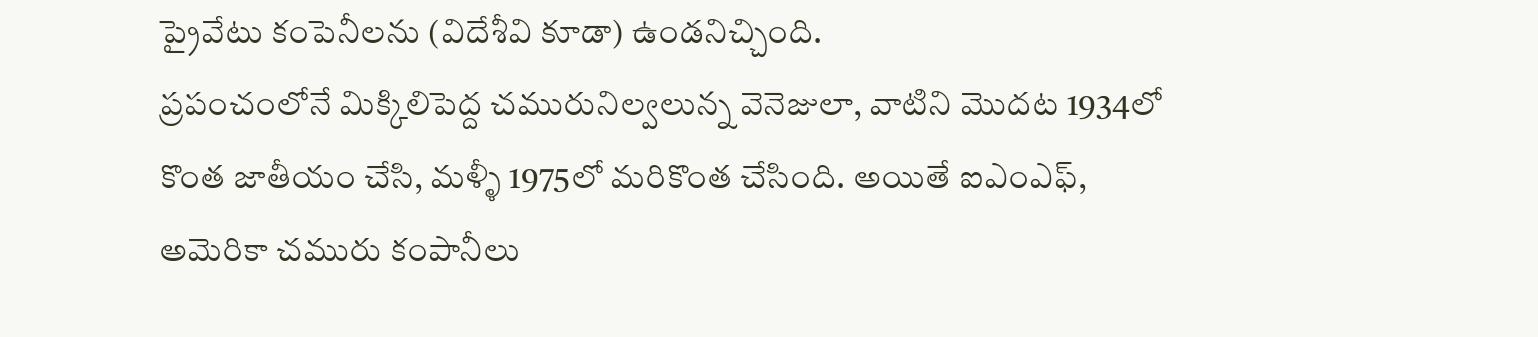ప్రైవేటు కంపెనీలను (విదేశీవి కూడా) ఉండనిచ్చింది.
ప్రపంచంలోనే మిక్కిలిపెద్ద చమురునిల్వలున్న వెనెజులా, వాటిని మొదట 1934లో కొంత జాతీయం చేసి, మళ్ళీ 1975లో మరికొంత చేసింది. అయితే ఐఎంఎఫ్, అమెరికా చమురు కంపానీలు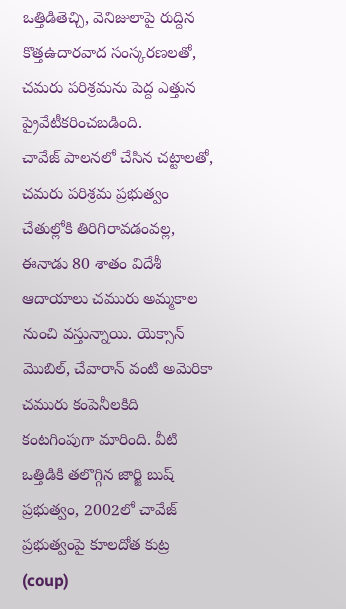ఒత్తిడితెచ్చి, వెనిజులాపై రుద్దిన కొత్తఉదారవాద సంస్కరణలతో, చమరు పరిశ్రమను పెద్ద ఎత్తున ప్రైవేటీకరించబడింది.
చావేజ్ పాలనలో చేసిన చట్టాలతో, చమరు పరిశ్రమ ప్రభుత్వం చేతుల్లోకి తిరిగిరావడంవల్ల, ఈనాడు 80 శాతం విదేశీ ఆదాయాలు చమురు అమ్మకాల నుంచి వస్తున్నాయి. యెక్సాన్ మొబిల్, చేవారాన్ వంటి అమెరికా చమురు కంపెనీలకిది కంటగింపుగా మారింది. వీటి ఒత్తిడికి తలొగ్గిన జార్జి బుష్ ప్రభుత్వం, 2002లో చావేజ్ ప్రభుత్వంపై కూలదోత కుట్ర (coup)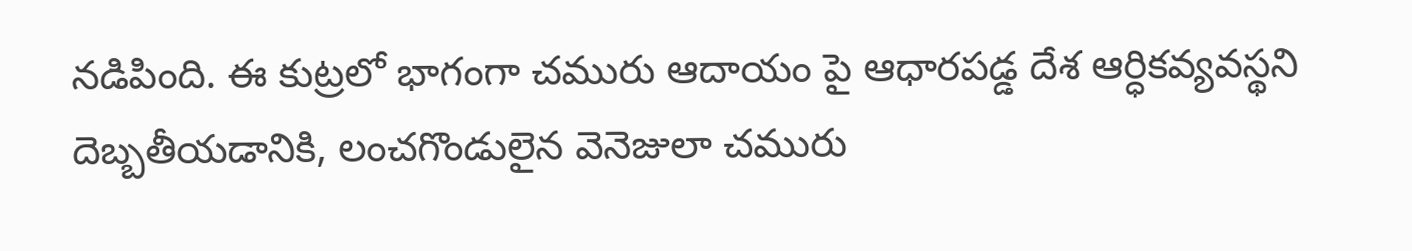నడిపింది. ఈ కుట్రలో భాగంగా చమురు ఆదాయం పై ఆధారపడ్డ దేశ ఆర్ధికవ్యవస్థని దెబ్బతీయడానికి, లంచగొండులైన వెనెజులా చమురు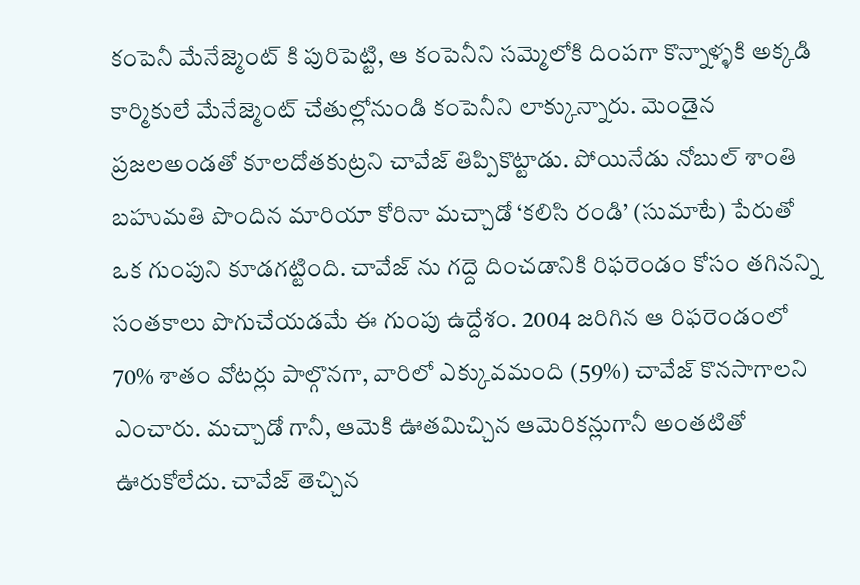కంపెనీ మేనేజ్మెంట్ కి పురిపెట్టి, ఆ కంపెనీని సమ్మెలోకి దింపగా కొన్నాళ్ళకి అక్కడి కార్మికులే మేనేజ్మెంట్ చేతుల్లోనుండి కంపెనీని లాక్కున్నారు. మెండైన ప్రజలఅండతో కూలదోతకుట్రని చావేజ్ తిప్పికొట్టాడు. పోయినేడు నోబుల్ శాంతి బహుమతి పొందిన మారియా కోరినా మచ్చాడో ‘కలిసి రండి’ (సుమాటే) పేరుతో ఒక గుంపుని కూడగట్టింది. చావేజ్ ను గద్దె దించడానికి రిఫరెండం కోసం తగినన్ని సంతకాలు పొగుచేయడమే ఈ గుంపు ఉద్దేశం. 2004 జరిగిన ఆ రిఫరెండంలో 70% శాతం వోటర్లు పాల్గొనగా, వారిలో ఎక్కువమంది (59%) చావేజ్ కొనసాగాలని ఎంచారు. మచ్చాడో గానీ, ఆమెకి ఊతమిచ్చిన ఆమెరికన్లుగానీ అంతటితో ఊరుకోలేదు. చావేజ్ తెచ్చిన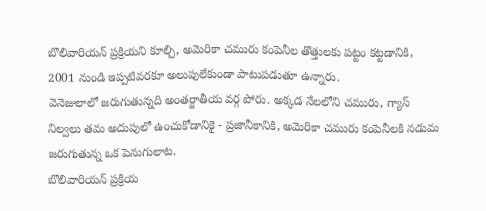బొలివారియన్ ప్రక్రియని కూల్చి, అమెరికా చమురు కంపెనీల తొత్తులకు పట్టం కట్టడానికి, 2001 నుండి ఇప్పటివరకూ అలుపులేకుండా పాటుపడుతూ ఉన్నారు.
వెనెజులాలో జరుగుతున్నది అంతర్జాతీయ వర్గ పోరు. అక్కడ నేలలోని చమురు, గ్యాస్ నిల్వలు తమ అదుపులో ఉంచుకోడానికై - ప్రజానీకానికి, అమెరికా చమురు కంపెనీలకి నడుమ జరుగుతున్న ఒక పెనుగులాట.
బొలివారియన్ ప్రక్రియ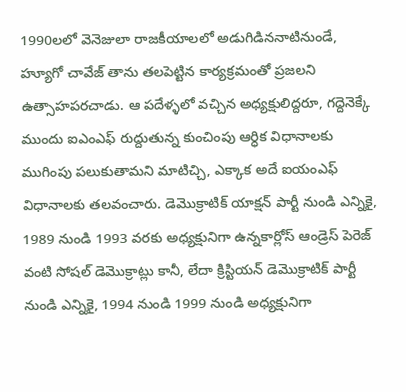1990లలో వెనెజులా రాజకీయాలలో అడుగిడిననాటినుండే, హ్యూగో చావేజ్ తాను తలపెట్టిన కార్యక్రమంతో ప్రజలని ఉత్సాహపరచాడు. ఆ పదేళ్ళలో వచ్చిన అధ్యక్షులిద్దరూ, గద్దెనెక్కే ముందు ఐఎంఎఫ్ రుద్దుతున్న కుంచింపు ఆర్ధిక విధానాలకు ముగింపు పలుకుతామని మాటిచ్చి, ఎక్కాక అదే ఐయంఎఫ్ విధానాలకు తలవంచారు. డెమొక్రాటిక్ యాక్షన్ పార్టీ నుండి ఎన్నికై, 1989 నుండి 1993 వరకు అధ్యక్షునిగా ఉన్నకార్లోస్ ఆండ్రెస్ పెరెజ్ వంటి సోషల్ డెమొక్రాట్లు కానీ, లేదా క్రిస్టియన్ డెమొక్రాటిక్ పార్టీ నుండి ఎన్నికై, 1994 నుండి 1999 నుండి అధ్యక్షునిగా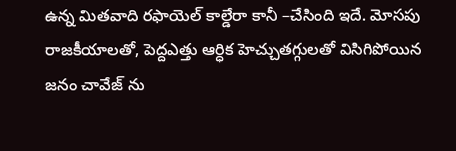ఉన్న మితవాది రఫాయెల్ కాల్డేరా కానీ –చేసింది ఇదే. మోసపు రాజకీయాలతో, పెద్దఎత్తు ఆర్ధిక హెచ్చుతగ్గులతో విసిగిపోయిన జనం చావేజ్ ను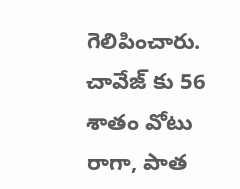గెలిపించారు. చావేజ్ కు 56 శాతం వోటు రాగా, పాత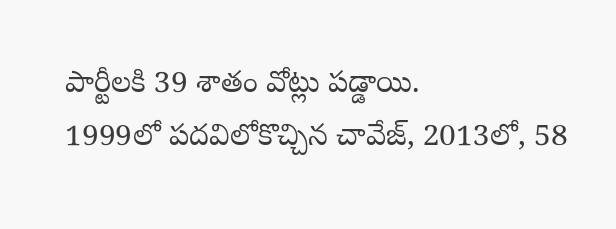పార్టీలకి 39 శాతం వోట్లు పడ్డాయి.
1999లో పదవిలోకొచ్చిన చావేజ్, 2013లో, 58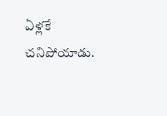ఏళ్లకే చనిపోయాడు.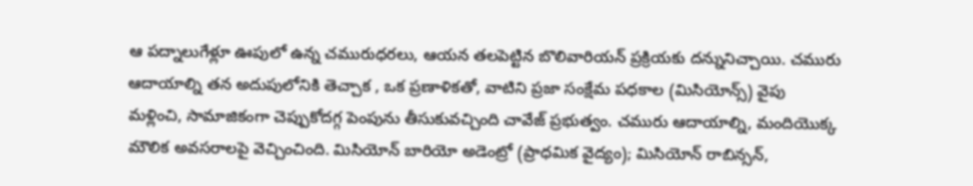ఆ పద్నాలుగేళ్లూ ఊపులో ఉన్న చమురుధరలు, ఆయన తలపెట్టిన బొలివారియన్ ప్రక్రియకు దన్నునిచ్చాయి. చమురు ఆదాయాల్ని తన అదుపులోనికి తెచ్చాక , ఒక ప్రణాళికతో, వాటిని ప్రజా సంక్షేమ పధకాల (మిసియోన్స్) వైపు మళ్లించి, సామాజికంగా చెప్పుకోదగ్గ పెంపును తీసుకువచ్చింది చావేజ్ ప్రభుత్వం. చమురు ఆదాయాల్ని, మందియొక్క మౌలిక అవసరాలపై వెచ్చించింది. మిసియోన్ బారియో అడెంట్రో (ప్రాధమిక వైద్యం); మిసియోన్ రాబిన్సన్,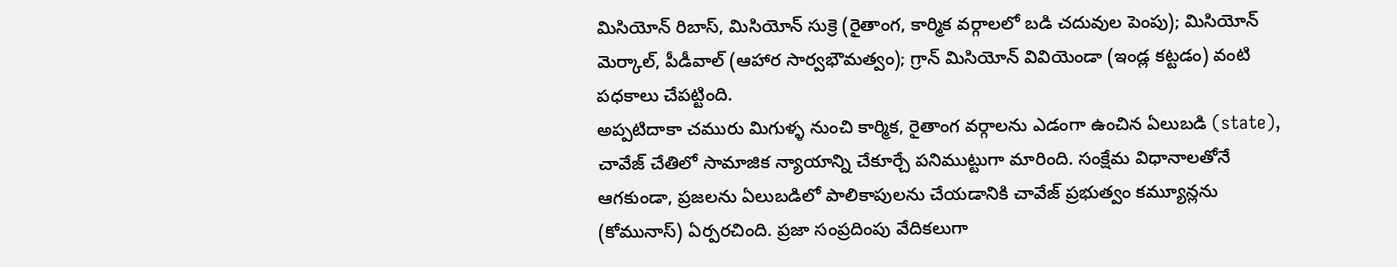మిసియోన్ రిబాస్, మిసియోన్ సుక్రె (రైతాంగ, కార్మిక వర్గాలలో బడి చదువుల పెంపు); మిసియోన్ మెర్కాల్, పీడీవాల్ (ఆహార సార్వభౌమత్వం); గ్రాన్ మిసియోన్ వివియెండా (ఇండ్ల కట్టడం) వంటి పధకాలు చేపట్టింది.
అప్పటిదాకా చమురు మిగుళ్ళ నుంచి కార్మిక, రైతాంగ వర్గాలను ఎడంగా ఉంచిన ఏలుబడి (state), చావేజ్ చేతిలో సామాజిక న్యాయాన్ని చేకూర్చే పనిముట్టుగా మారింది. సంక్షేమ విధానాలతోనే ఆగకుండా, ప్రజలను ఏలుబడిలో పాలికాపులను చేయడానికి చావేజ్ ప్రభుత్వం కమ్యూన్లను (కోమునాస్) ఏర్పరచింది. ప్రజా సంప్రదింపు వేదికలుగా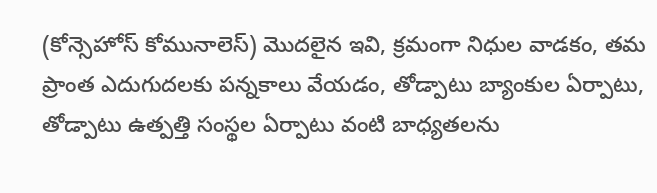(కోన్సెహోస్ కోమునాలెస్) మొదలైన ఇవి, క్రమంగా నిధుల వాడకం, తమ ప్రాంత ఎదుగుదలకు పన్నకాలు వేయడం, తోడ్పాటు బ్యాంకుల ఏర్పాటు, తోడ్పాటు ఉత్పత్తి సంస్థల ఏర్పాటు వంటి బాధ్యతలను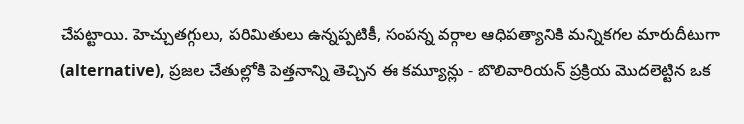చేపట్టాయి. హెచ్చుతగ్గులు, పరిమితులు ఉన్నప్పటికీ, సంపన్న వర్గాల ఆధిపత్యానికి మన్నికగల మారుదీటుగా (alternative), ప్రజల చేతుల్లోకి పెత్తనాన్ని తెచ్చిన ఈ కమ్యూన్లు - బొలివారియన్ ప్రక్రియ మొదలెట్టిన ఒక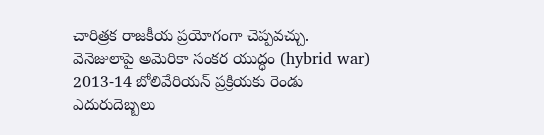చారిత్రక రాజకీయ ప్రయోగంగా చెప్పవచ్చు.
వెనెజులాపై అమెరికా సంకర యుద్ధం (hybrid war)
2013-14 బోలివేరియన్ ప్రక్రియకు రెండు ఎదురుదెబ్బలు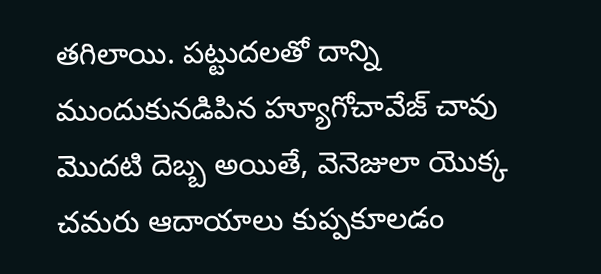తగిలాయి. పట్టుదలతో దాన్ని ముందుకునడిపిన హ్యూగోచావేజ్ చావు మొదటి దెబ్బ అయితే, వెనెజులా యొక్క చమరు ఆదాయాలు కుప్పకూలడం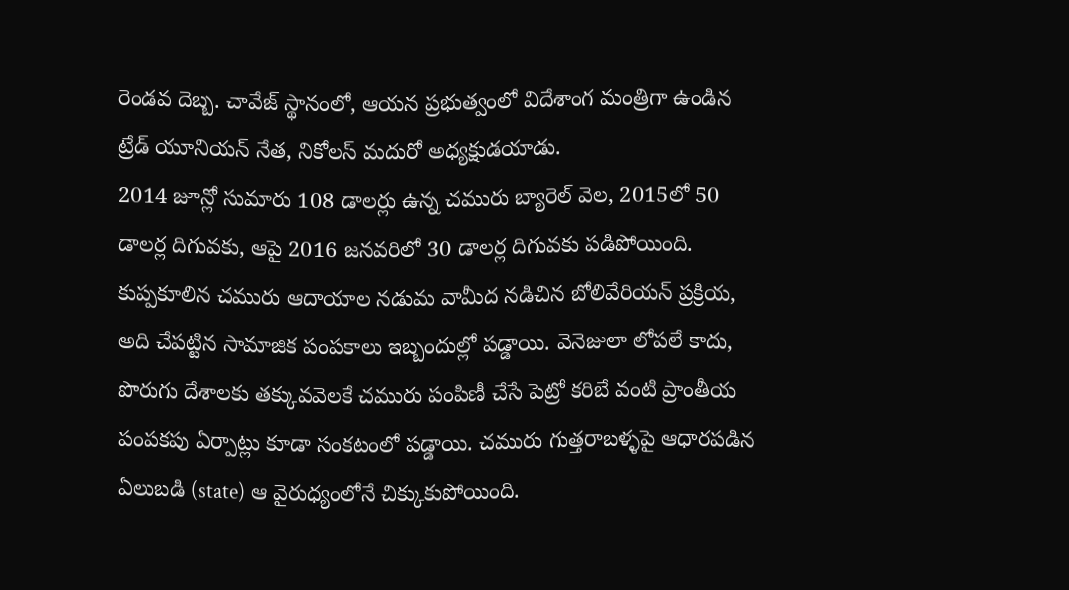రెండవ దెబ్బ. చావేజ్ స్థానంలో, ఆయన ప్రభుత్వంలో విదేశాంగ మంత్రిగా ఉండిన ట్రేడ్ యూనియన్ నేత, నికోలస్ మదురో అధ్యక్షుడయాడు.
2014 జూన్లో సుమారు 108 డాలర్లు ఉన్న చమురు బ్యారెల్ వెల, 2015లో 50 డాలర్ల దిగువకు, ఆపై 2016 జనవరిలో 30 డాలర్ల దిగువకు పడిపోయింది. కుప్పకూలిన చమురు ఆదాయాల నడుమ వామీద నడిచిన బోలివేరియన్ ప్రక్రియ, అది చేపట్టిన సామాజిక పంపకాలు ఇబ్బందుల్లో పడ్డాయి. వెనెజులా లోపలే కాదు, పొరుగు దేశాలకు తక్కువవెలకే చమురు పంపిణీ చేసే పెట్రో కరిబే వంటి ప్రాంతీయ పంపకపు ఏర్పాట్లు కూడా సంకటంలో పడ్డాయి. చమురు గుత్తరాబళ్ళపై ఆధారపడిన ఏలుబడి (state) ఆ వైరుధ్యంలోనే చిక్కుకుపోయింది.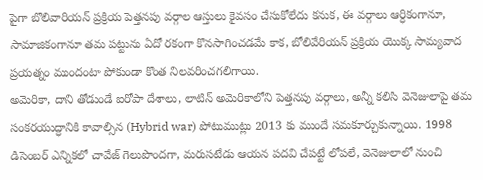పైగా బొలివారియన్ ప్రక్రియ పెత్తనపు వర్గాల ఆస్తులు కైవసం చేసుకోలేదు కనుక, ఈ వర్గాలు ఆర్ధికంగానూ, సామాజికంగానూ తమ పట్టును ఏదో రకంగా కొనసాగించడమే కాక, బోలివేరియన్ ప్రక్రియ యొక్క సామ్యవాద ప్రయత్నం ముందంటా పోకుండా కొంత నిలవరించగలిగాయి.
అమెరికా, దాని తోడుండే ఐరోపా దేశాలు, లాటిన్ అమెరికాలోని పెత్తనపు వర్గాలు, అన్నీ కలిసి వెనెజులాపై తమ సంకరయుద్ధానికి కావాల్సిన (Hybrid war) పోటుముట్లు 2013 కు ముందే సమకూర్చుకున్నాయి. 1998 డిసెంబర్ ఎన్నికలో చావేజ్ గెలుపొందగా, మరుసటేడు ఆయన పదవి చేపట్టే లోపలే, వెనెజులాలో నుంచి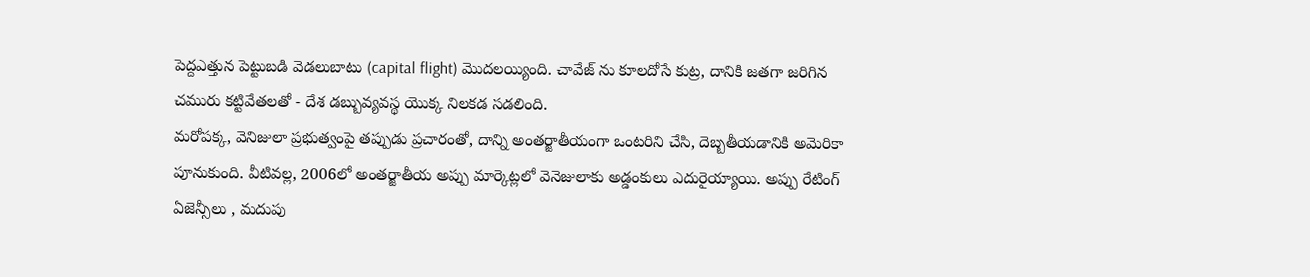పెద్దఎత్తున పెట్టుబడి వెడలుబాటు (capital flight) మొదలయ్యింది. చావేజ్ ను కూలదోసే కుట్ర, దానికి జతగా జరిగిన చమురు కట్టివేతలతో - దేశ డబ్బువ్యవస్థ యొక్క నిలకడ సడలింది.
మరోపక్క, వెనిజులా ప్రభుత్వంపై తప్పుడు ప్రచారంతో, దాన్ని అంతర్జాతీయంగా ఒంటరిని చేసి, దెబ్బతీయడానికి అమెరికా పూనుకుంది. వీటివల్ల, 2006లో అంతర్జాతీయ అప్పు మార్కెట్లలో వెనెజులాకు అడ్డంకులు ఎదురైయ్యాయి. అప్పు రేటింగ్ ఏజెన్సీలు , మదుపు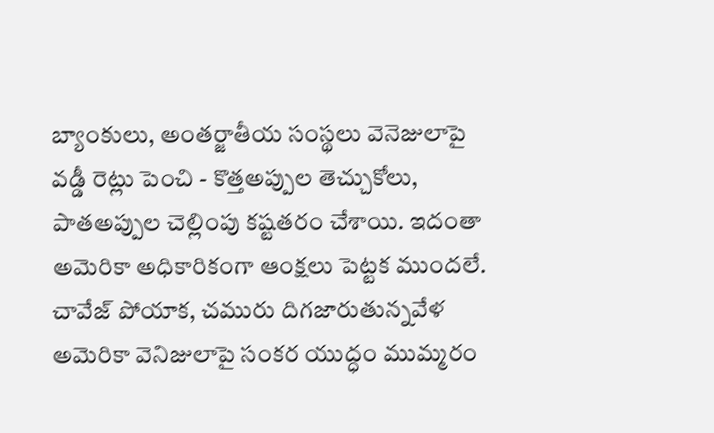బ్యాంకులు, అంతర్జాతీయ సంస్థలు వెనెజులాపై వడ్డీ రెట్లు పెంచి - కొత్తఅప్పుల తెచ్చుకోలు, పాతఅప్పుల చెల్లింపు కష్టతరం చేశాయి. ఇదంతా అమెరికా అధికారికంగా ఆంక్షలు పెట్టక ముందలే.
చావేజ్ పోయాక, చమురు దిగజారుతున్నవేళ అమెరికా వెనిజులాపై సంకర యుద్ధం ముమ్మరం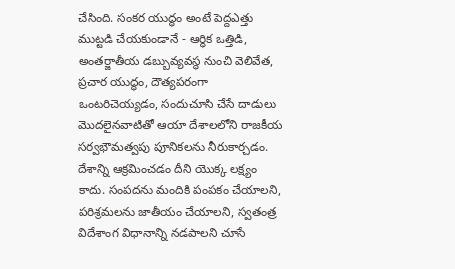చేసింది. సంకర యుద్ధం అంటే పెద్దఎత్తు ముట్టడి చేయకుండానే - ఆర్ధిక ఒత్తిడి, అంతర్జాతీయ డబ్బువ్యవస్థ నుంచి వెలివేత, ప్రచార యుద్ధం, దౌత్యపరంగా ఒంటరిచెయ్యడం, సందుచూసి చేసే దాడులు మొదలైనవాటితో ఆయా దేశాలలోని రాజకీయ సర్వభౌమత్వపు పూనికలను నీరుకార్చడం.
దేశాన్ని ఆక్రమించడం దీని యొక్క లక్ష్యం కాదు. సంపదను మందికి పంపకం చేయాలని, పరిశ్రమలను జాతీయం చేయాలని, స్వతంత్ర విదేశాంగ విధానాన్ని నడపాలని చూసే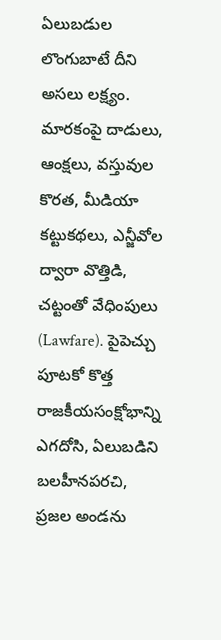ఏలుబడుల లొంగుబాటే దీని అసలు లక్ష్యం. మారకంపై దాడులు, ఆంక్షలు, వస్తువుల కొరత, మీడియా కట్టుకథలు, ఎన్జీవోల ద్వారా వొత్తిడి, చట్టంతో వేధింపులు (Lawfare). పైపెచ్చు పూటకో కొత్త రాజకీయసంక్షోభాన్ని ఎగదోసి, ఏలుబడిని బలహీనపరచి, ప్రజల అండను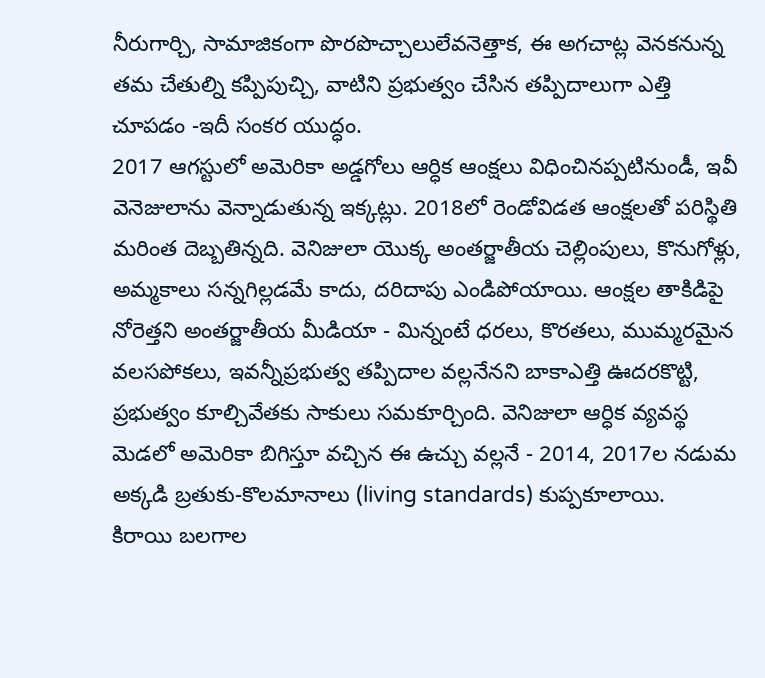నీరుగార్చి, సామాజికంగా పొరపొచ్చాలులేవనెత్తాక, ఈ అగచాట్ల వెనకనున్న తమ చేతుల్ని కప్పిపుచ్చి, వాటిని ప్రభుత్వం చేసిన తప్పిదాలుగా ఎత్తి చూపడం -ఇదీ సంకర యుద్ధం.
2017 ఆగస్టులో అమెరికా అడ్డగోలు ఆర్ధిక ఆంక్షలు విధించినప్పటినుండీ, ఇవీ వెనెజులాను వెన్నాడుతున్న ఇక్కట్లు. 2018లో రెండోవిడత ఆంక్షలతో పరిస్థితి మరింత దెబ్బతిన్నది. వెనిజులా యొక్క అంతర్జాతీయ చెల్లింపులు, కొనుగోళ్లు, అమ్మకాలు సన్నగిల్లడమే కాదు, దరిదాపు ఎండిపోయాయి. ఆంక్షల తాకిడిపై నోరెత్తని అంతర్జాతీయ మీడియా - మిన్నంటే ధరలు, కొరతలు, ముమ్మరమైన వలసపోకలు, ఇవన్నీప్రభుత్వ తప్పిదాల వల్లనేనని బాకాఎత్తి ఊదరకొట్టి, ప్రభుత్వం కూల్చివేతకు సాకులు సమకూర్చింది. వెనిజులా ఆర్ధిక వ్యవస్థ మెడలో అమెరికా బిగిస్తూ వచ్చిన ఈ ఉచ్చు వల్లనే - 2014, 2017ల నడుమ అక్కడి బ్రతుకు-కొలమానాలు (living standards) కుప్పకూలాయి.
కిరాయి బలగాల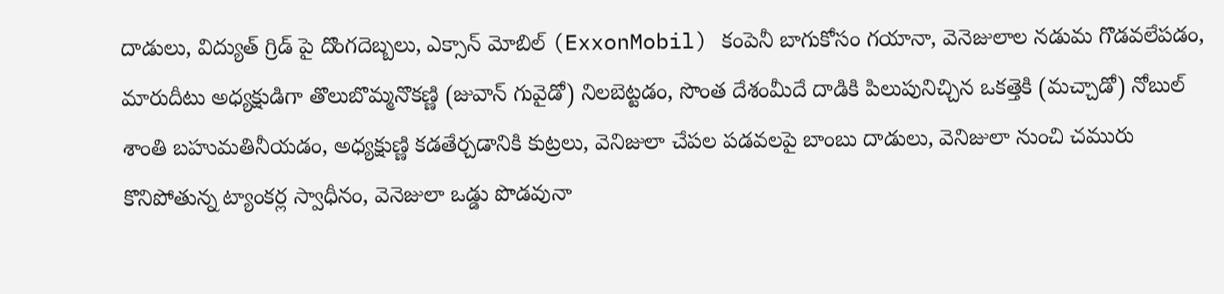దాడులు, విద్యుత్ గ్రిడ్ పై దొంగదెబ్బలు, ఎక్సాన్ మోబిల్ (ExxonMobil) కంపెనీ బాగుకోసం గయానా, వెనెజులాల నడుమ గొడవలేపడం, మారుదీటు అధ్యక్షుడిగా తొలుబొమ్మనొకణ్ణి (జువాన్ గువైడో) నిలబెట్టడం, సొంత దేశంమీదే దాడికి పిలుపునిచ్చిన ఒకత్తెకి (మచ్చాడో) నోబుల్ శాంతి బహుమతినీయడం, అధ్యక్షుణ్ణి కడతేర్చడానికి కుట్రలు, వెనిజులా చేపల పడవలపై బాంబు దాడులు, వెనిజులా నుంచి చమురు కొనిపోతున్న ట్యాంకర్ల స్వాధీనం, వెనెజులా ఒడ్డు పొడవునా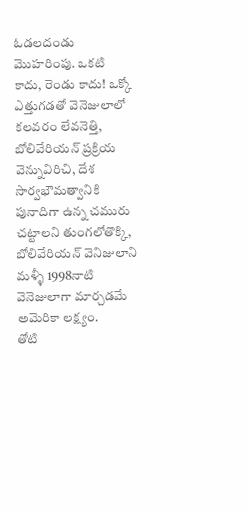ఓడలదండు మొహరింపు. ఒకటి కాదు, రెండు కాదు! ఒక్కో ఎత్తుగడతో వెనెజులాలో కలవరం లేవనెత్తి, బోలివేరియన్ ప్రక్రియ వెన్నువిరిచి, దేశ సార్వభౌమత్వానికి పునాదిగా ఉన్న చమురు చట్టాలని తుంగలోతొక్కి, బోలివేరియన్ వెనిజులాని మళ్ళీ 1998నాటి వెనెజులాగా మార్చడమే అమెరికా లక్ష్యం.
తోటి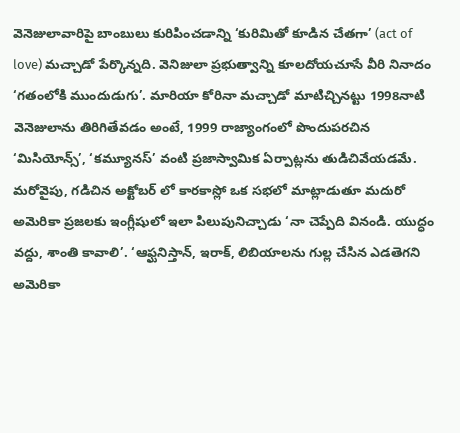వెనెజులావారిపై బాంబులు కురిపించడాన్ని ‘కురిమితో కూడిన చేతగా’ (act of love) మచ్చాడో పేర్కొన్నది. వెనిజులా ప్రభుత్వాన్ని కూలదోయచూసే వీరి నినాదం ‘గతంలోకి ముందుడుగు’. మారియా కోరినా మచ్చాడో మాటిచ్చినట్టు 1998నాటి వెనెజులాను తిరిగితేవడం అంటే, 1999 రాజ్యాంగంలో పొందుపరచిన ‘మిసియోన్స్’, ‘కమ్యూనస్’ వంటి ప్రజాస్వామిక ఏర్పాట్లను తుడిచివేయడమే.
మరోవైపు, గడిచిన అక్టోబర్ లో కారకాస్లో ఒక సభలో మాట్లాడుతూ మదురో అమెరికా ప్రజలకు ఇంగ్లీషులో ఇలా పిలుపునిచ్చాడు ‘నా చెప్పేది వినండి. యుద్ధం వద్దు, శాంతి కావాలి’. ‘ఆఫ్ఘనిస్తాన్, ఇరాక్, లిబియాలను గుల్ల చేసిన ఎడతెగని అమెరికా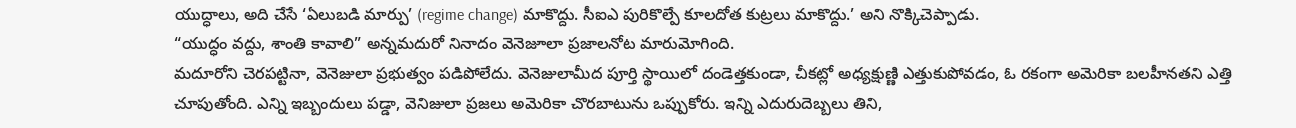యుద్ధాలు, అది చేసే ‘ఏలుబడి మార్పు’ (regime change) మాకొద్దు. సీఐఎ పురికొల్పే కూలదోత కుట్రలు మాకొద్దు.’ అని నొక్కిచెప్పాడు.
“యుద్ధం వద్దు, శాంతి కావాలి” అన్నమదురో నినాదం వెనెజూలా ప్రజాలనోట మారుమోగింది.
మదూరోని చెరపట్టినా, వెనెజులా ప్రభుత్వం పడిపోలేదు. వెనెజులామీద పూర్తి స్థాయిలో దండెత్తకుండా, చీకట్లో అధ్యక్షుణ్ణి ఎత్తుకుపోవడం, ఓ రకంగా అమెరికా బలహీనతని ఎత్తి చూపుతోంది. ఎన్ని ఇబ్బందులు పడ్డా, వెనిజులా ప్రజలు అమెరికా చొరబాటును ఒప్పుకోరు. ఇన్ని ఎదురుదెబ్బలు తిని,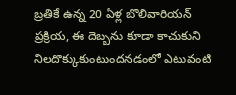బ్రతికే ఉన్న 20 ఏళ్ల బొలివారియన్ ప్రక్రియ, ఈ దెబ్బను కూడా కాచుకుని నిలదొక్కుకుంటుందనడంలో ఎటువంటి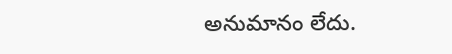అనుమానం లేదు.